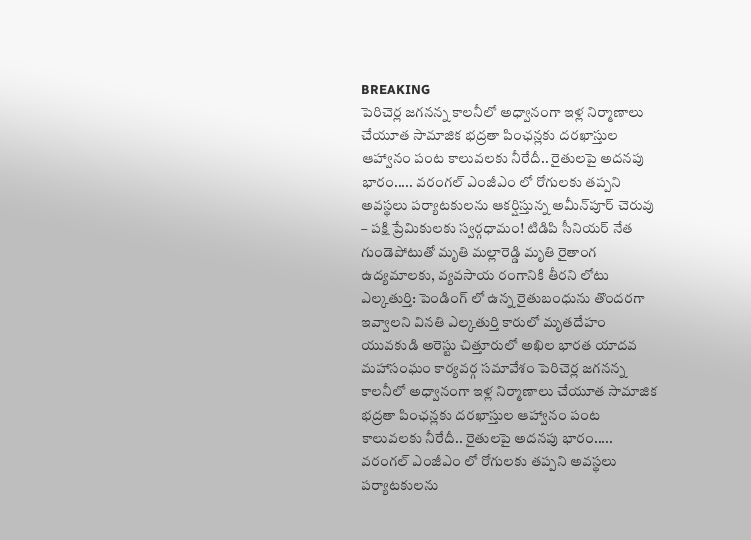BREAKING
పెరిచెర్ల జగనన్న కాలనీలో అధ్వానంగా ఇళ్ల నిర్మాణాలు చేయూత సామాజిక భద్రతా పింఛన్లకు దరఖాస్తుల ఆహ్వానం పంట కాలువలకు నీరేదీ.. రైతులపై అదనపు భారం..... వరంగల్ ఎంజీఎం లో రోగులకు తప్పని అవస్థలు పర్యాటకులను ఆకర్షిస్తున్న అమీన్‌పూర్ చెరువు – పక్షి ప్రేమికులకు స్వర్గధామం! టిడిపి సీనియర్ నేత గుండెపోటుతో మృతి మల్లారెడ్డి మృతి రైతాంగ ఉద్యమాలకు, వ్యవసాయ రంగానికి తీరని లోటు ఎల్కతుర్తి: పెండింగ్ లో ఉన్న రైతుబంధును తొందరగా ఇవ్వాలని వినతి ఎల్కతుర్తి కారులో మృతదేహం యువకుడి అరెస్టు చిత్తూరులో అఖిల భారత యాదవ మహాసంఘం కార్యవర్గ సమావేశం పెరిచెర్ల జగనన్న కాలనీలో అధ్వానంగా ఇళ్ల నిర్మాణాలు చేయూత సామాజిక భద్రతా పింఛన్లకు దరఖాస్తుల ఆహ్వానం పంట కాలువలకు నీరేదీ.. రైతులపై అదనపు భారం..... వరంగల్ ఎంజీఎం లో రోగులకు తప్పని అవస్థలు పర్యాటకులను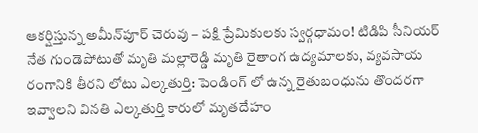ఆకర్షిస్తున్న అమీన్‌పూర్ చెరువు – పక్షి ప్రేమికులకు స్వర్గధామం! టిడిపి సీనియర్ నేత గుండెపోటుతో మృతి మల్లారెడ్డి మృతి రైతాంగ ఉద్యమాలకు, వ్యవసాయ రంగానికి తీరని లోటు ఎల్కతుర్తి: పెండింగ్ లో ఉన్న రైతుబంధును తొందరగా ఇవ్వాలని వినతి ఎల్కతుర్తి కారులో మృతదేహం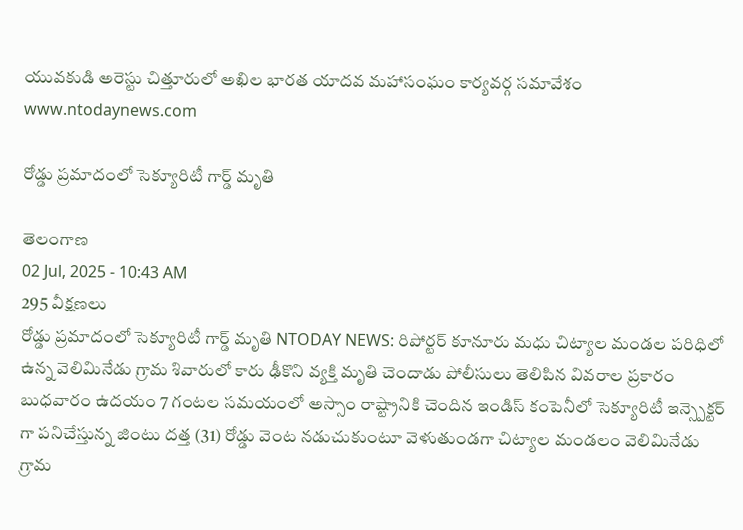యువకుడి అరెస్టు చిత్తూరులో అఖిల భారత యాదవ మహాసంఘం కార్యవర్గ సమావేశం
www.ntodaynews.com

రోడ్డు ప్రమాదంలో సెక్యూరిటీ గార్డ్ మృతి

తెలంగాణ
02 Jul, 2025 - 10:43 AM
295 వీక్షణలు
రోడ్డు ప్రమాదంలో సెక్యూరిటీ గార్డ్ మృతి NTODAY NEWS: రిపోర్టర్ కూనూరు మధు చిట్యాల మండల పరిధిలో ఉన్న వెలిమినేడు గ్రామ శివారులో కారు ఢీకొని వ్యక్తి మృతి చెందాడు పోలీసులు తెలిపిన వివరాల ప్రకారం బుధవారం ఉదయం 7 గంటల సమయంలో అస్సాం రాష్ట్రానికి చెందిన ఇండిస్ కంపెనీలో సెక్యూరిటీ ఇన్స్పెక్టర్ గా పనిచేస్తున్న జింటు దత్త (31) రోడ్డు వెంట నడుచుకుంటూ వెళుతుండగా చిట్యాల మండలం వెలిమినేడు గ్రామ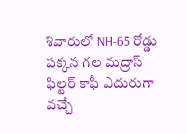శివారులో NH-65 రోడ్డు పక్కన గల మద్రాస్ ఫిల్టర్ కాఫీ ఎదురుగా వచ్చే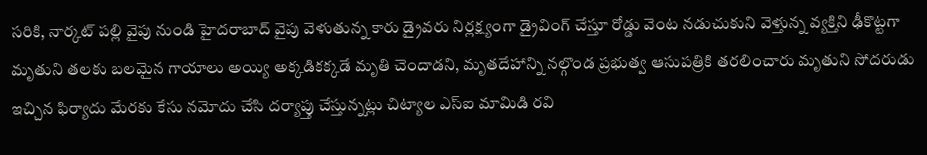సరికి, నార్కట్ పల్లి వైపు నుండి హైదరాబాద్ వైపు వెళుతున్న కారు డ్రైవరు నిర్లక్ష్యంగా డ్రైవింగ్ చేస్తూ రోడ్డు వెంట నడుచుకుని వెళ్తున్న వ్యక్తిని ఢీకొట్టగా మృతుని తలకు బలమైన గాయాలు అయ్యి అక్కడికక్కడే మృతి చెందాడని, మృతదేహాన్ని నల్గొండ ప్రభుత్వ ఆసుపత్రికి తరలించారు మృతుని సోదరుడు ఇచ్చిన ఫిర్యాదు మేరకు కేసు నమోదు చేసి దర్యాప్తు చేస్తున్నట్లు చిట్యాల ఎస్ఐ మామిడి రవి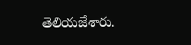తెలియజేశారు.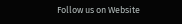Follow us on Website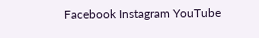Facebook Instagram YouTube